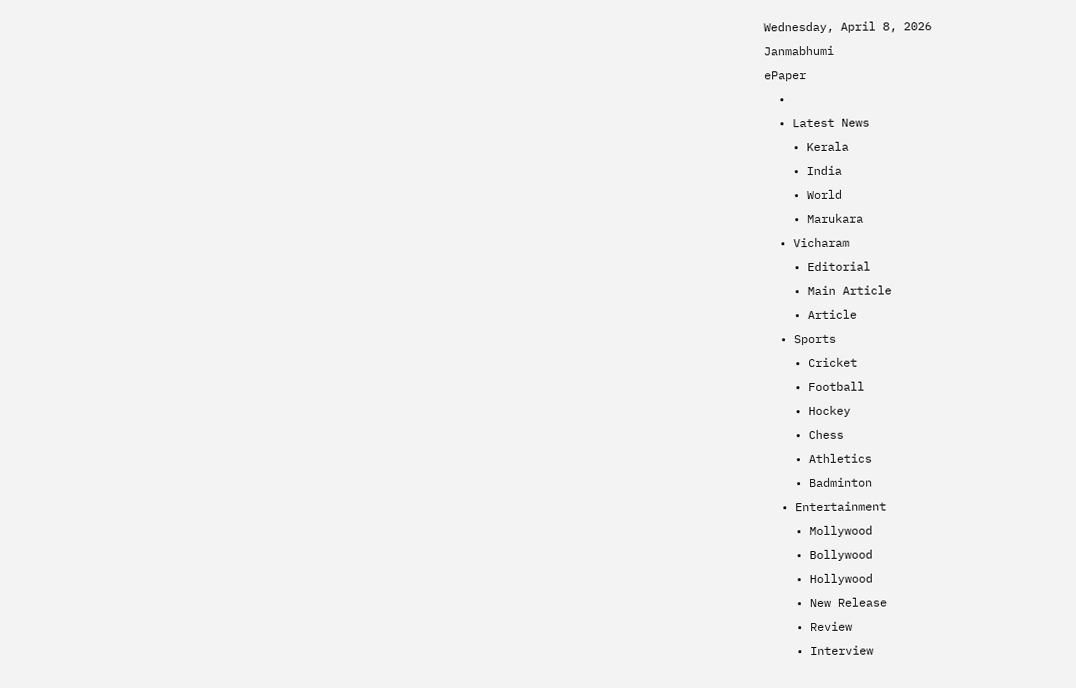Wednesday, April 8, 2026
Janmabhumi
ePaper
  •
  • Latest News
    • Kerala
    • India
    • World
    • Marukara
  • Vicharam
    • Editorial
    • Main Article
    • Article
  • Sports
    • Cricket
    • Football
    • Hockey
    • Chess
    • Athletics
    • Badminton
  • Entertainment
    • Mollywood
    • Bollywood
    • Hollywood
    • New Release
    • Review
    • Interview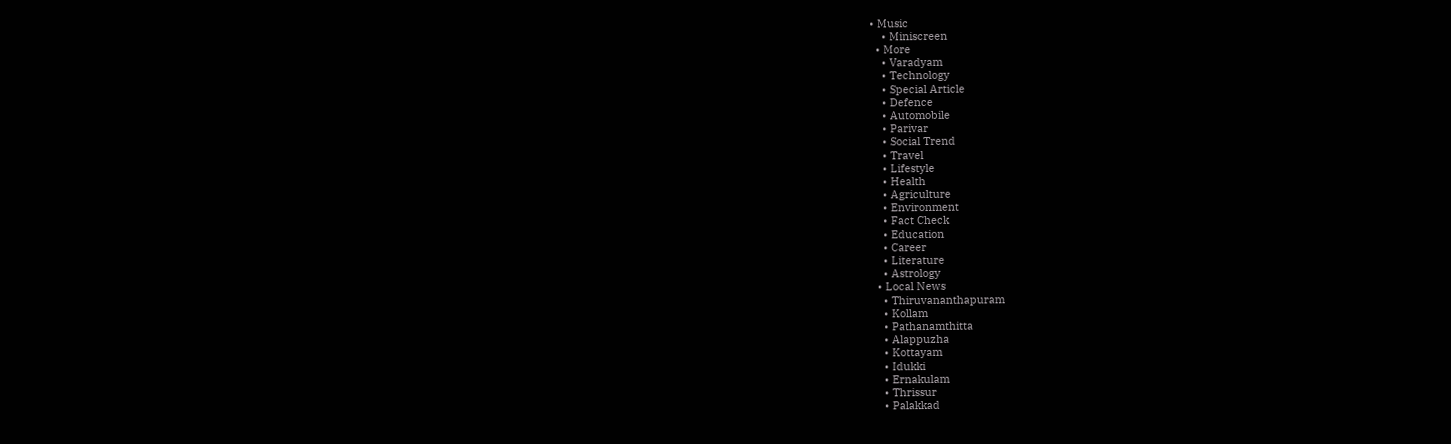• Music
    • Miniscreen
  • More
    • Varadyam
    • Technology
    • Special Article
    • Defence
    • Automobile
    • Parivar
    • Social Trend
    • Travel
    • Lifestyle
    • Health
    • Agriculture
    • Environment
    • Fact Check
    • Education
    • Career
    • Literature
    • Astrology
  • Local News
    • Thiruvananthapuram
    • Kollam
    • Pathanamthitta
    • Alappuzha
    • Kottayam
    • Idukki
    • Ernakulam
    • Thrissur
    • Palakkad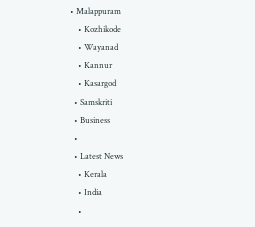• Malappuram
    • Kozhikode
    • Wayanad
    • Kannur
    • Kasargod
  • Samskriti
  • Business
  •
  • Latest News
    • Kerala
    • India
    •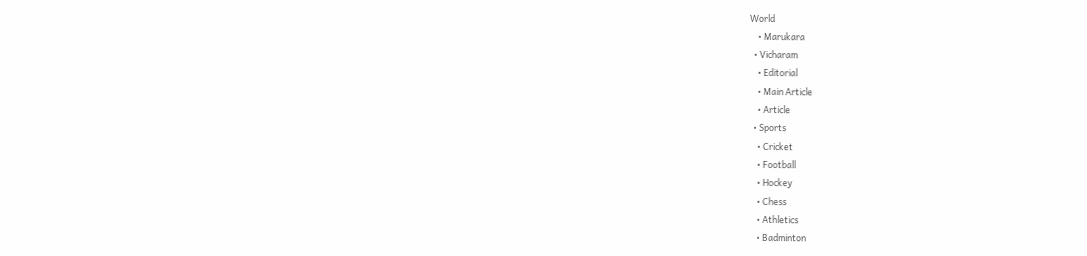World
    • Marukara
  • Vicharam
    • Editorial
    • Main Article
    • Article
  • Sports
    • Cricket
    • Football
    • Hockey
    • Chess
    • Athletics
    • Badminton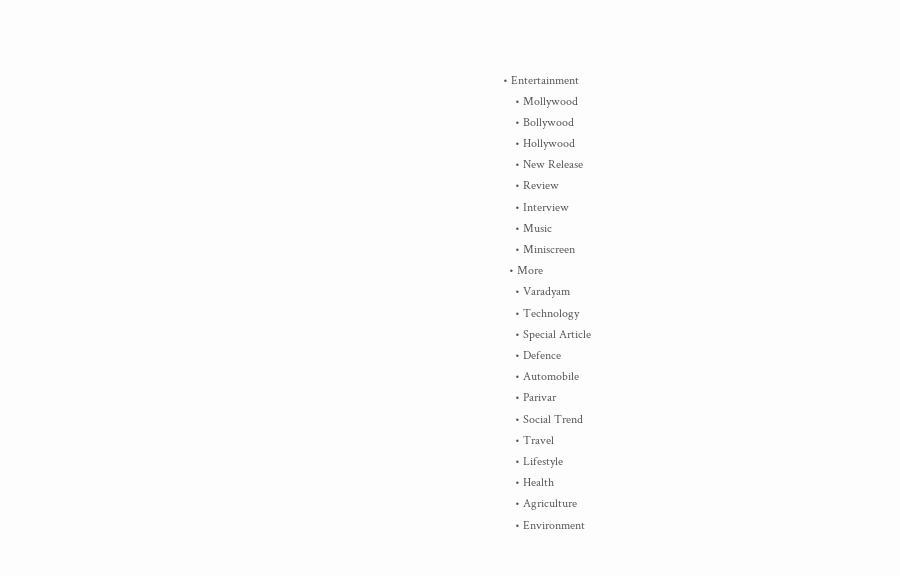• Entertainment
    • Mollywood
    • Bollywood
    • Hollywood
    • New Release
    • Review
    • Interview
    • Music
    • Miniscreen
  • More
    • Varadyam
    • Technology
    • Special Article
    • Defence
    • Automobile
    • Parivar
    • Social Trend
    • Travel
    • Lifestyle
    • Health
    • Agriculture
    • Environment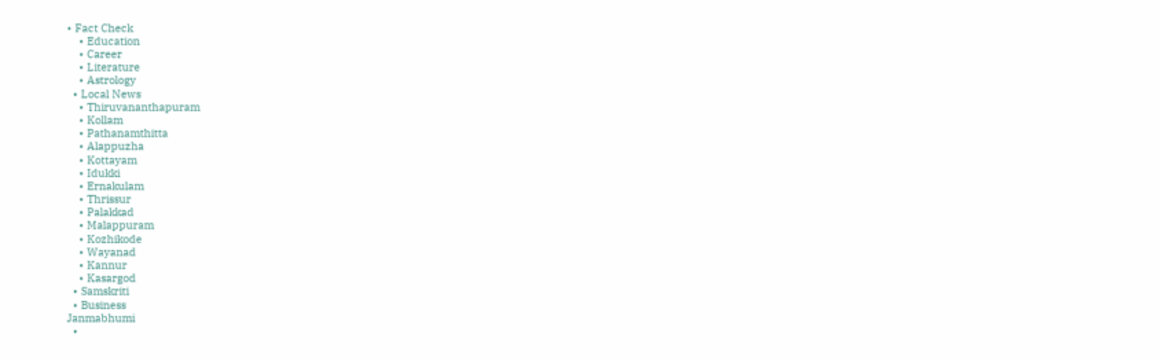• Fact Check
    • Education
    • Career
    • Literature
    • Astrology
  • Local News
    • Thiruvananthapuram
    • Kollam
    • Pathanamthitta
    • Alappuzha
    • Kottayam
    • Idukki
    • Ernakulam
    • Thrissur
    • Palakkad
    • Malappuram
    • Kozhikode
    • Wayanad
    • Kannur
    • Kasargod
  • Samskriti
  • Business
Janmabhumi
  •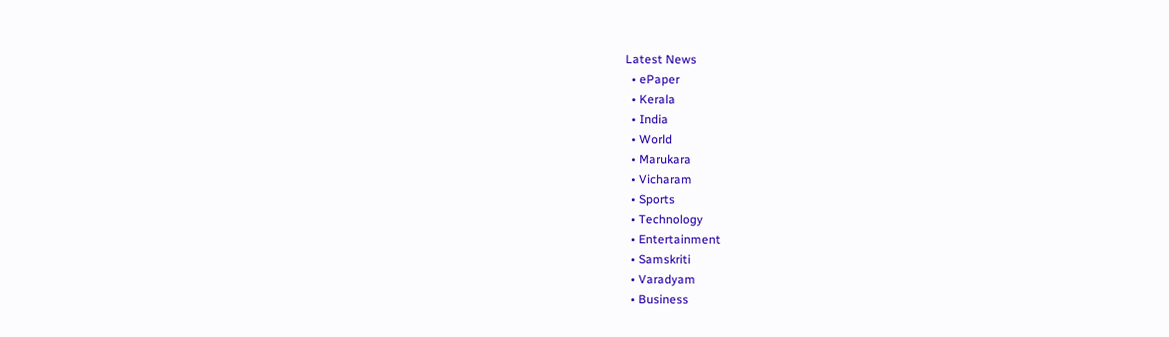Latest News
  • ePaper
  • Kerala
  • India
  • World
  • Marukara
  • Vicharam
  • Sports
  • Technology
  • Entertainment
  • Samskriti
  • Varadyam
  • Business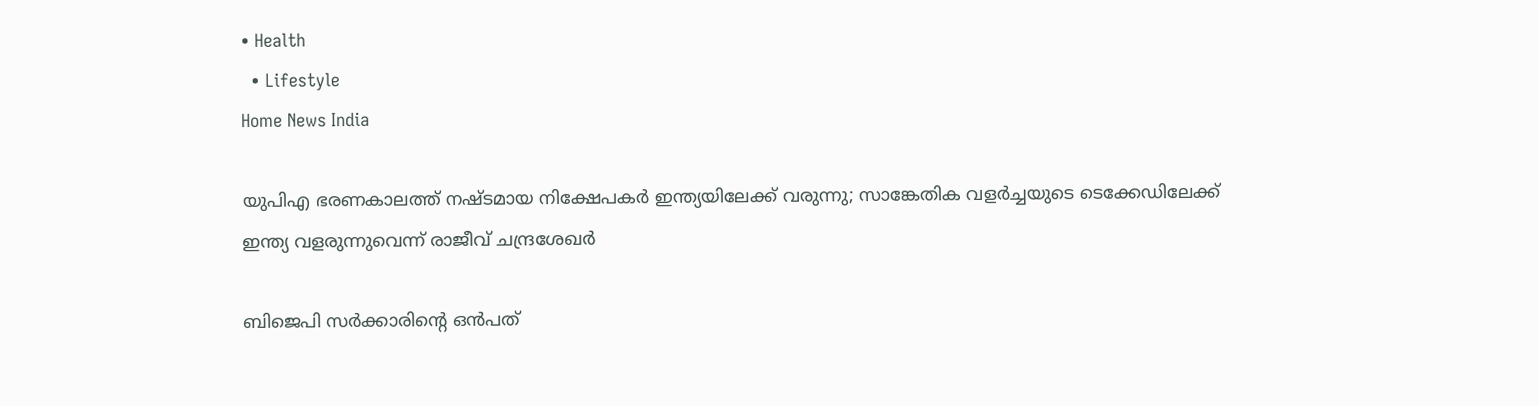• Health
  • Lifestyle
Home News India

യുപിഎ ഭരണകാലത്ത് നഷ്ടമായ നിക്ഷേപകര്‍ ഇന്ത്യയിലേക്ക് വരുന്നു; സാങ്കേതിക വളര്‍ച്ചയുടെ ടെക്കേഡിലേക്ക് ഇന്ത്യ വളരുന്നുവെന്ന് രാജീവ് ചന്ദ്രശേഖര്‍

ബിജെപി സര്‍ക്കാരിന്റെ ഒന്‍പത്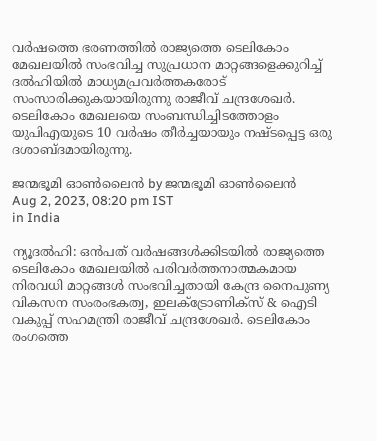വര്‍ഷത്തെ ഭരണത്തില്‍ രാജ്യത്തെ ടെലികോം മേഖലയില്‍ സംഭവിച്ച സുപ്രധാന മാറ്റങ്ങളെക്കുറിച്ച് ദല്‍ഹിയില്‍ മാധ്യമപ്രവര്‍ത്തകരോട് സംസാരിക്കുകയായിരുന്നു രാജീവ് ചന്ദ്രശേഖര്‍. ടെലികോം മേഖലയെ സംബന്ധിച്ചിടത്തോളം യുപിഎയുടെ 10 വര്‍ഷം തീര്‍ച്ചയായും നഷ്ടപ്പെട്ട ഒരു ദശാബ്ദമായിരുന്നു.

ജന്മഭൂമി ഓണ്‍ലൈന്‍ by ജന്മഭൂമി ഓണ്‍ലൈന്‍
Aug 2, 2023, 08:20 pm IST
in India

ന്യൂദല്‍ഹി: ഒന്‍പത് വര്‍ഷങ്ങള്‍ക്കിടയില്‍ രാജ്യത്തെ ടെലികോം മേഖലയില്‍ പരിവര്‍ത്തനാത്മകമായ നിരവധി മാറ്റങ്ങള്‍ സംഭവിച്ചതായി കേന്ദ്ര നൈപുണ്യ വികസന സംരംഭകത്വ, ഇലക്‌ട്രോണിക്‌സ് & ഐടി വകുപ്പ് സഹമന്ത്രി രാജീവ് ചന്ദ്രശേഖര്‍. ടെലികോം രംഗത്തെ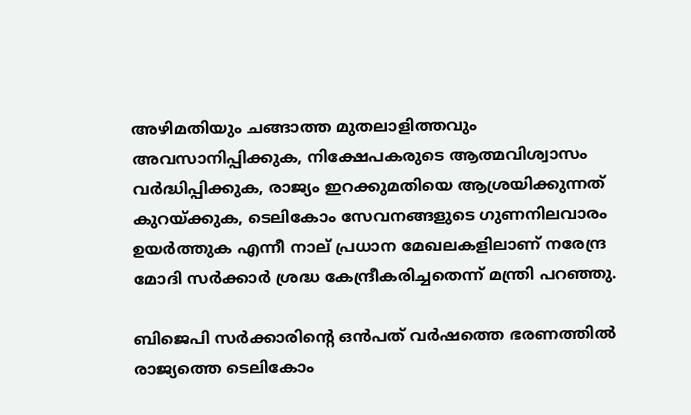അഴിമതിയും ചങ്ങാത്ത മുതലാളിത്തവും അവസാനിപ്പിക്കുക, നിക്ഷേപകരുടെ ആത്മവിശ്വാസം വര്‍ദ്ധിപ്പിക്കുക, രാജ്യം ഇറക്കുമതിയെ ആശ്രയിക്കുന്നത് കുറയ്‌ക്കുക, ടെലികോം സേവനങ്ങളുടെ ഗുണനിലവാരം ഉയര്‍ത്തുക എന്നീ നാല് പ്രധാന മേഖലകളിലാണ് നരേന്ദ്ര മോദി സര്‍ക്കാര്‍ ശ്രദ്ധ കേന്ദ്രീകരിച്ചതെന്ന് മന്ത്രി പറഞ്ഞു.

ബിജെപി സര്‍ക്കാരിന്റെ ഒന്‍പത് വര്‍ഷത്തെ ഭരണത്തില്‍ രാജ്യത്തെ ടെലികോം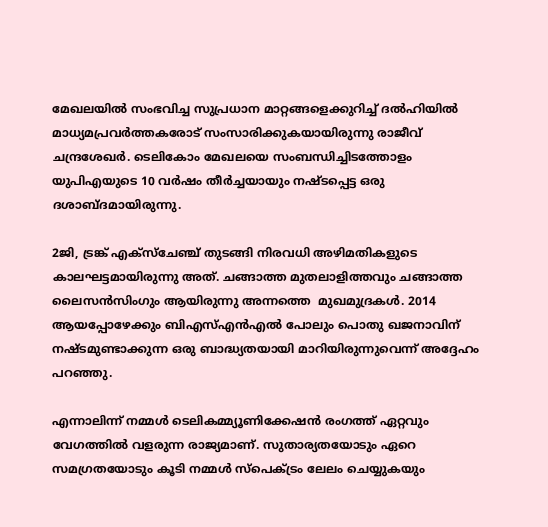മേഖലയില്‍ സംഭവിച്ച സുപ്രധാന മാറ്റങ്ങളെക്കുറിച്ച് ദല്‍ഹിയില്‍ മാധ്യമപ്രവര്‍ത്തകരോട് സംസാരിക്കുകയായിരുന്നു രാജീവ് ചന്ദ്രശേഖര്‍. ടെലികോം മേഖലയെ സംബന്ധിച്ചിടത്തോളം യുപിഎയുടെ 10 വര്‍ഷം തീര്‍ച്ചയായും നഷ്ടപ്പെട്ട ഒരു ദശാബ്ദമായിരുന്നു.

2ജി, ട്രങ്ക് എക്‌സ്‌ചേഞ്ച് തുടങ്ങി നിരവധി അഴിമതികളുടെ കാലഘട്ടമായിരുന്നു അത്. ചങ്ങാത്ത മുതലാളിത്തവും ചങ്ങാത്ത ലൈസന്‍സിംഗും ആയിരുന്നു അന്നത്തെ  മുഖമുദ്രകള്‍. 2014 ആയപ്പോഴേക്കും ബിഎസ്എന്‍എല്‍ പോലും പൊതു ഖജനാവിന് നഷ്ടമുണ്ടാക്കുന്ന ഒരു ബാദ്ധ്യതയായി മാറിയിരുന്നുവെന്ന് അദ്ദേഹം പറഞ്ഞു.

എന്നാലിന്ന് നമ്മള്‍ ടെലികമ്മ്യൂണിക്കേഷന്‍ രംഗത്ത് ഏറ്റവും വേഗത്തില്‍ വളരുന്ന രാജ്യമാണ്. സുതാര്യതയോടും ഏറെ സമഗ്രതയോടും കൂടി നമ്മള്‍ സ്‌പെക്ട്രം ലേലം ചെയ്യുകയും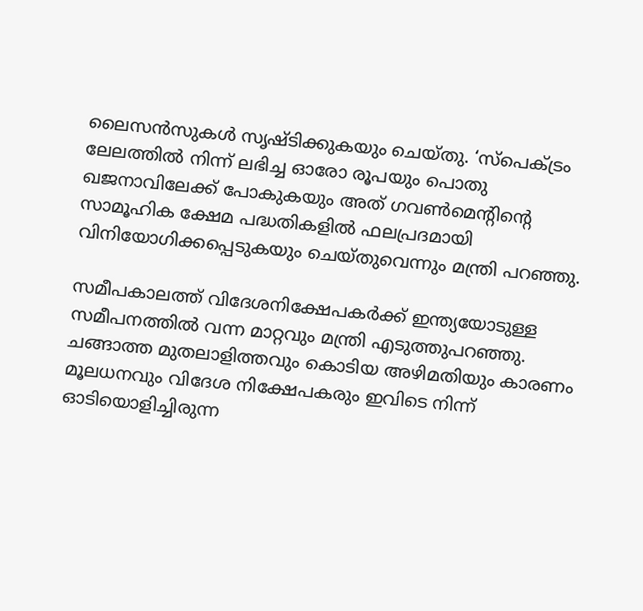ലൈസന്‍സുകള്‍ സൃഷ്ടിക്കുകയും ചെയ്തു. ‘സ്‌പെക്ട്രം ലേലത്തില്‍ നിന്ന് ലഭിച്ച ഓരോ രൂപയും പൊതു ഖജനാവിലേക്ക് പോകുകയും അത് ഗവണ്‍മെന്റിന്റെ സാമൂഹിക ക്ഷേമ പദ്ധതികളില്‍ ഫലപ്രദമായി വിനിയോഗിക്കപ്പെടുകയും ചെയ്തുവെന്നും മന്ത്രി പറഞ്ഞു.

സമീപകാലത്ത് വിദേശനിക്ഷേപകര്‍ക്ക് ഇന്ത്യയോടുള്ള സമീപനത്തില്‍ വന്ന മാറ്റവും മന്ത്രി എടുത്തുപറഞ്ഞു. ചങ്ങാത്ത മുതലാളിത്തവും കൊടിയ അഴിമതിയും കാരണം മൂലധനവും വിദേശ നിക്ഷേപകരും ഇവിടെ നിന്ന് ഓടിയൊളിച്ചിരുന്ന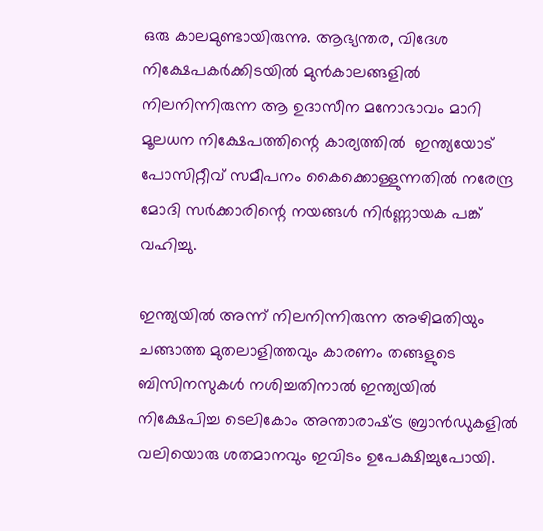ഒരു കാലമുണ്ടായിരുന്നു. ആഭ്യന്തര, വിദേശ നിക്ഷേപകര്‍ക്കിടയില്‍ മുന്‍കാലങ്ങളില്‍ നിലനിന്നിരുന്ന ആ ഉദാസീന മനോഭാവം മാറി മൂലധന നിക്ഷേപത്തിന്റെ കാര്യത്തില്‍  ഇന്ത്യയോട് പോസിറ്റീവ് സമീപനം കൈക്കൊള്ളുന്നതില്‍ നരേന്ദ്ര മോദി സര്‍ക്കാരിന്റെ നയങ്ങള്‍ നിര്‍ണ്ണായക പങ്ക് വഹിച്ചു.

ഇന്ത്യയില്‍ അന്ന് നിലനിന്നിരുന്ന അഴിമതിയും ചങ്ങാത്ത മുതലാളിത്തവും കാരണം തങ്ങളുടെ ബിസിനസുകള്‍ നശിച്ചതിനാല്‍ ഇന്ത്യയില്‍ നിക്ഷേപിച്ച ടെലികോം അന്താരാഷ്‌ട്ര ബ്രാന്‍ഡുകളില്‍ വലിയൊരു ശതമാനവും ഇവിടം ഉപേക്ഷിച്ചുപോയി.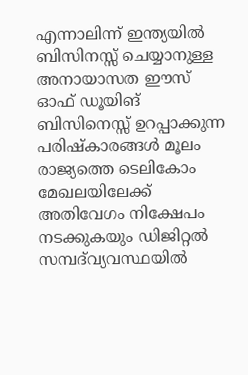എന്നാലിന്ന് ഇന്ത്യയില്‍ ബിസിനസ്സ് ചെയ്യാനുള്ള അനായാസത ഈസ് ഓഫ് ഡൂയിങ് ബിസിനെസ്സ് ഉറപ്പാക്കുന്ന പരിഷ്‌കാരങ്ങള്‍ മൂലം രാജ്യത്തെ ടെലികോം മേഖലയിലേക്ക് അതിവേഗം നിക്ഷേപം നടക്കുകയും ഡിജിറ്റല്‍ സമ്പദ്‌വ്യവസ്ഥയില്‍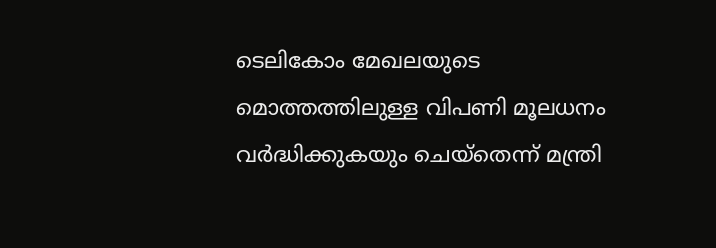ടെലികോം മേഖലയുടെ മൊത്തത്തിലുള്ള വിപണി മൂലധനം വര്‍ദ്ധിക്കുകയും ചെയ്‌തെന്ന് മന്ത്രി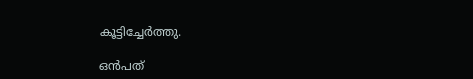കൂട്ടിച്ചേര്‍ത്തു.

ഒന്‍പത്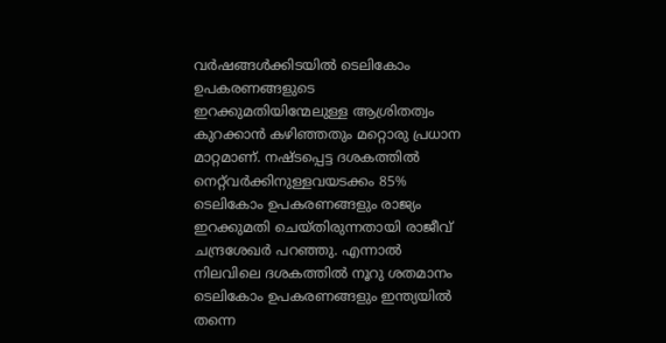വര്‍ഷങ്ങള്‍ക്കിടയില്‍ ടെലികോം ഉപകരണങ്ങളുടെ ഇറക്കുമതിയിന്മേലുള്ള ആശ്രിതത്വം കുറക്കാന്‍ കഴിഞ്ഞതും മറ്റൊരു പ്രധാന മാറ്റമാണ്. നഷ്ടപ്പെട്ട ദശകത്തില്‍ നെറ്റ്‌വര്‍ക്കിനുള്ളവയടക്കം 85% ടെലികോം ഉപകരണങ്ങളും രാജ്യം ഇറക്കുമതി ചെയ്തിരുന്നതായി രാജീവ് ചന്ദ്രശേഖര്‍ പറഞ്ഞു. എന്നാല്‍ നിലവിലെ ദശകത്തില്‍ നൂറു ശതമാനം ടെലികോം ഉപകരണങ്ങളും ഇന്ത്യയില്‍ തന്നെ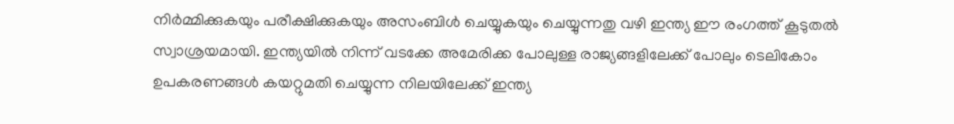നിര്‍മ്മിക്കുകയും പരീക്ഷിക്കുകയും അസംബിള്‍ ചെയ്യുകയും ചെയ്യുന്നതു വഴി ഇന്ത്യ ഈ രംഗത്ത് കൂടുതല്‍ സ്വാശ്രയമായി. ഇന്ത്യയില്‍ നിന്ന് വടക്കേ അമേരിക്ക പോലുള്ള രാജ്യങ്ങളിലേക്ക് പോലും ടെലികോം ഉപകരണങ്ങള്‍ കയറ്റുമതി ചെയ്യുന്ന നിലയിലേക്ക് ഇന്ത്യ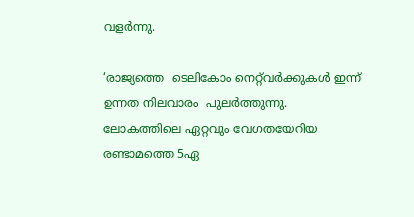വളര്‍ന്നു.

‘രാജ്യത്തെ  ടെലികോം നെറ്റ്‌വര്‍ക്കുകള്‍ ഇന്ന് ഉന്നത നിലവാരം  പുലര്‍ത്തുന്നു. ലോകത്തിലെ ഏറ്റവും വേഗതയേറിയ രണ്ടാമത്തെ 5ഏ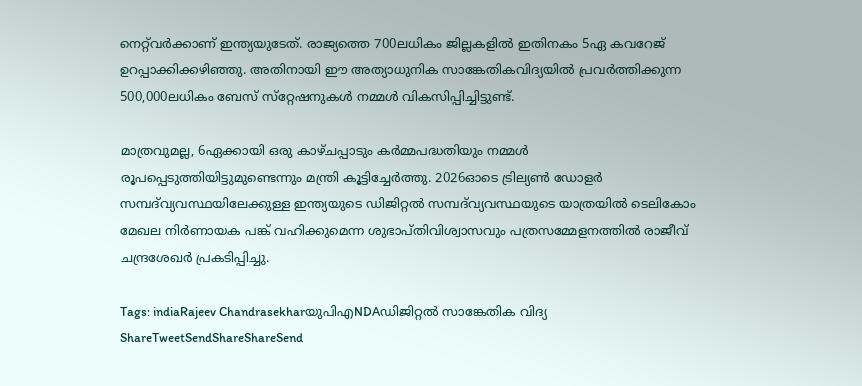നെറ്റ്‌വര്‍ക്കാണ് ഇന്ത്യയുടേത്. രാജ്യത്തെ 700ലധികം ജില്ലകളില്‍ ഇതിനകം 5ഏ കവറേജ് ഉറപ്പാക്കിക്കഴിഞ്ഞു. അതിനായി ഈ അത്യാധുനിക സാങ്കേതികവിദ്യയില്‍ പ്രവര്‍ത്തിക്കുന്ന 500,000ലധികം ബേസ് സ്‌റ്റേഷനുകള്‍ നമ്മള്‍ വികസിപ്പിച്ചിട്ടുണ്ട്.

മാത്രവുമല്ല, 6ഏക്കായി ഒരു കാഴ്ചപ്പാടും കര്‍മ്മപദ്ധതിയും നമ്മള്‍ രൂപപ്പെടുത്തിയിട്ടുമുണ്ടെന്നും മന്ത്രി കൂട്ടിച്ചേര്‍ത്തു. 2026ഓടെ ട്രില്യണ്‍ ഡോളര്‍ സമ്പദ്‌വ്യവസ്ഥയിലേക്കുള്ള ഇന്ത്യയുടെ ഡിജിറ്റല്‍ സമ്പദ്‌വ്യവസ്ഥയുടെ യാത്രയില്‍ ടെലികോം മേഖല നിര്‍ണായക പങ്ക് വഹിക്കുമെന്ന ശുഭാപ്തിവിശ്വാസവും പത്രസമ്മേളനത്തില്‍ രാജീവ് ചന്ദ്രശേഖര്‍ പ്രകടിപ്പിച്ചു.

Tags: indiaRajeev ChandrasekharയുപിഎNDAഡിജിറ്റല്‍ സാങ്കേതിക വിദ്യ
ShareTweetSendShareShareSend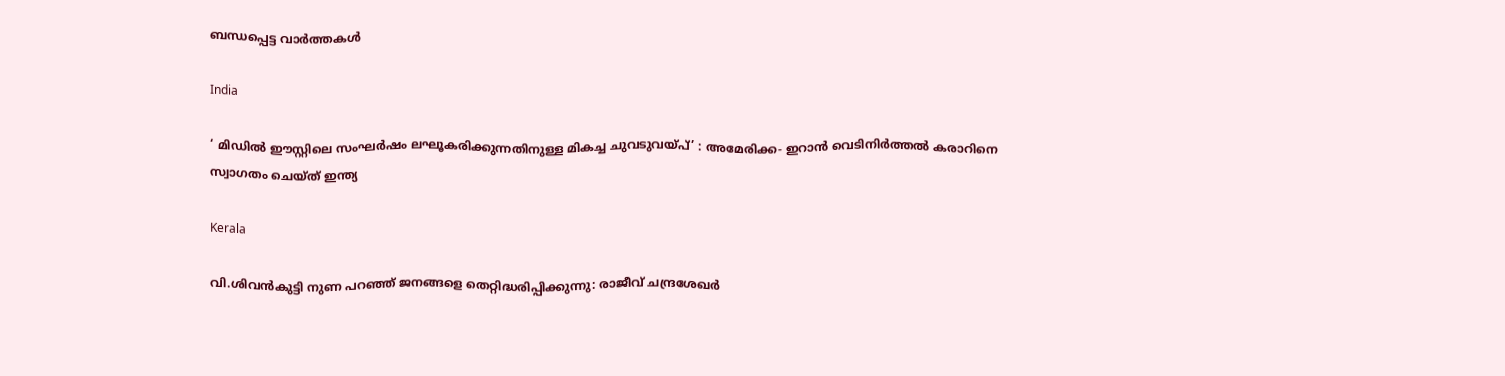ബന്ധപ്പെട്ട വാര്‍ത്തകള്‍

India

‘ മിഡിൽ ഈസ്റ്റിലെ സംഘർഷം ലഘൂകരിക്കുന്നതിനുള്ള മികച്ച ചുവടുവയ്‌പ്’ : അമേരിക്ക- ഇറാൻ വെടിനിർത്തൽ കരാറിനെ സ്വാഗതം ചെയ്ത് ഇന്ത്യ

Kerala

വി.ശിവന്‍കുട്ടി നുണ പറഞ്ഞ് ജനങ്ങളെ തെറ്റിദ്ധരിപ്പിക്കുന്നു: രാജീവ് ചന്ദ്രശേഖര്‍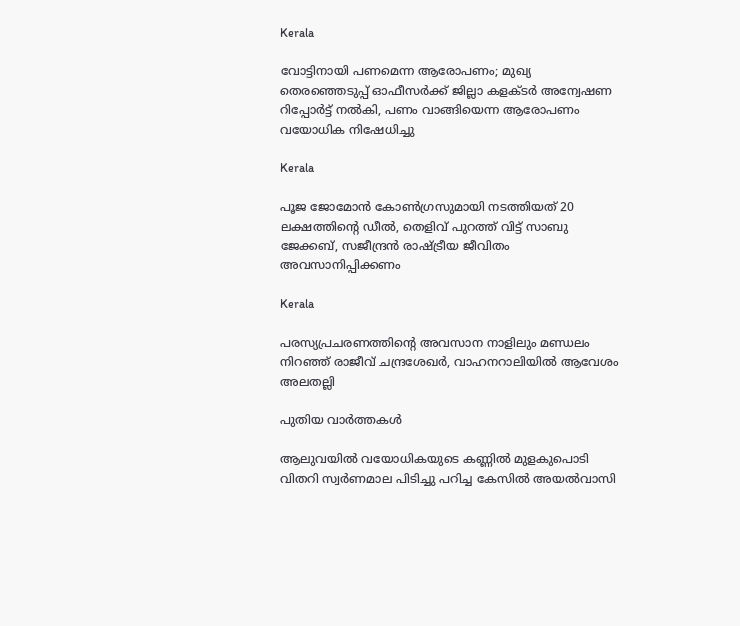Kerala

വോട്ടിനായി പണമെന്ന ആരോപണം; മുഖ്യ തെരഞ്ഞെടുപ്പ് ഓഫീസര്‍ക്ക് ജില്ലാ കളക്ടര്‍ അന്വേഷണ റിപ്പോര്‍ട്ട് നല്‍കി, പണം വാങ്ങിയെന്ന ആരോപണം വയോധിക നിഷേധിച്ചു

Kerala

പൂജ ജോമോന്‍ കോണ്‍ഗ്രസുമായി നടത്തിയത് 20 ലക്ഷത്തിന്റെ ഡീല്‍, തെളിവ് പുറത്ത് വിട്ട് സാബു ജേക്കബ്, സജീന്ദ്രന്‍ രാഷ്‌ട്രീയ ജീവിതം അവസാനിപ്പിക്കണം

Kerala

പരസ്യപ്രചരണത്തിന്റെ അവസാന നാളിലും മണ്ഡലം നിറഞ്ഞ് രാജീവ് ചന്ദ്രശേഖര്‍, വാഹനറാലിയില്‍ ആവേശം അലതല്ലി

പുതിയ വാര്‍ത്തകള്‍

ആലുവയില്‍ വയോധികയുടെ കണ്ണില്‍ മുളകുപൊടി വിതറി സ്വര്‍ണമാല പിടിച്ചു പറിച്ച കേസില്‍ അയല്‍വാസി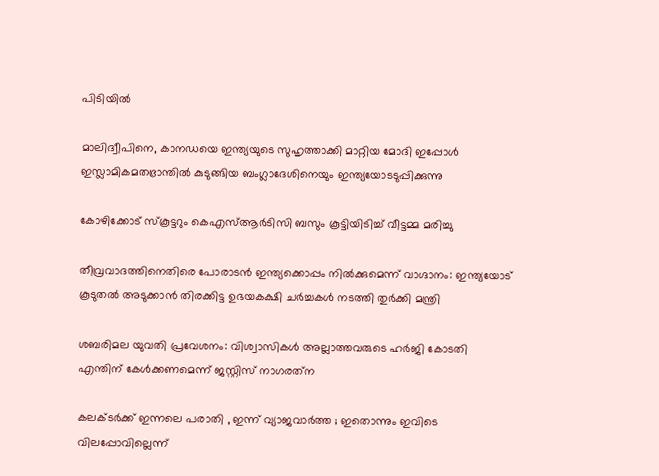പിടിയില്‍

മാലിദ്വീപിനെ, കാനഡയെ ഇന്ത്യയുടെ സുഹൃത്താക്കി മാറ്റിയ മോദി ഇപ്പോള്‍ ഇസ്ലാമികമതഭ്രാന്തില്‍ കുടുങ്ങിയ ബംഗ്ലാദേശിനെയും ഇന്ത്യയോടടുപ്പിക്കുന്നു

കോഴിക്കോട് സ്‌കൂട്ടറും കെഎസ്ആര്‍ടിസി ബസും കൂട്ടിയിടിച്ച് വീട്ടമ്മ മരിച്ചു

തീവ്രവാദത്തിനെതിരെ പോരാടൻ ഇന്ത്യക്കൊപ്പം നിൽക്കുമെന്ന് വാഗ്ദാനം: ഇന്ത്യയോട് കൂടുതൽ അടുക്കാൻ തിരക്കിട്ട ഉഭയകക്ഷി ചർച്ചകൾ നടത്തി തുർക്കി മന്ത്രി

ശബരിമല യുവതി പ്രവേശനം: വിശ്വാസികള്‍ അല്ലാത്തവരുടെ ഹര്‍ജി കോടതി എന്തിന് കേള്‍ക്കണമെന്ന് ജസ്റ്റിസ് നാഗരത്‌ന

കലക്ടർക്ക് ഇന്നലെ പരാതി , ഇന്ന് വ്യാജവാർത്ത ; ഇതൊന്നും ഇവിടെ വിലപ്പോവില്ലെന്ന്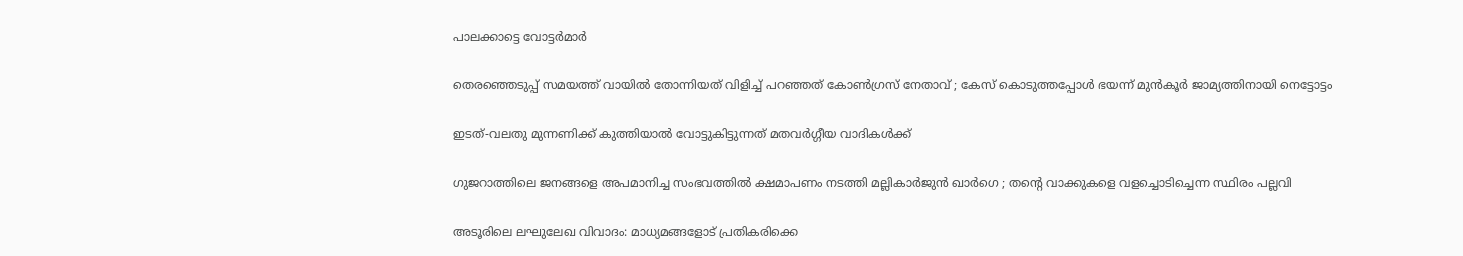പാലക്കാട്ടെ വോട്ടർമാർ

തെരഞ്ഞെടുപ്പ് സമയത്ത് വായിൽ തോന്നിയത് വിളിച്ച് പറഞ്ഞത് കോൺഗ്രസ് നേതാവ് ; കേസ് കൊടുത്തപ്പോൾ ഭയന്ന് മുൻകൂർ ജാമ്യത്തിനായി നെട്ടോട്ടം

ഇടത്-വലതു മുന്നണിക്ക് കുത്തിയാൽ വോട്ടുകിട്ടുന്നത് മതവർഗ്ഗീയ വാദികൾക്ക്

ഗുജറാത്തിലെ ജനങ്ങളെ അപമാനിച്ച സംഭവത്തിൽ ക്ഷമാപണം നടത്തി മല്ലികാർജുൻ ഖാർഗെ ; തന്റെ വാക്കുകളെ വളച്ചൊടിച്ചെന്ന സ്ഥിരം പല്ലവി

അടൂരിലെ ലഘുലേഖ വിവാദം: മാധ്യമങ്ങളോട് പ്രതികരിക്കെ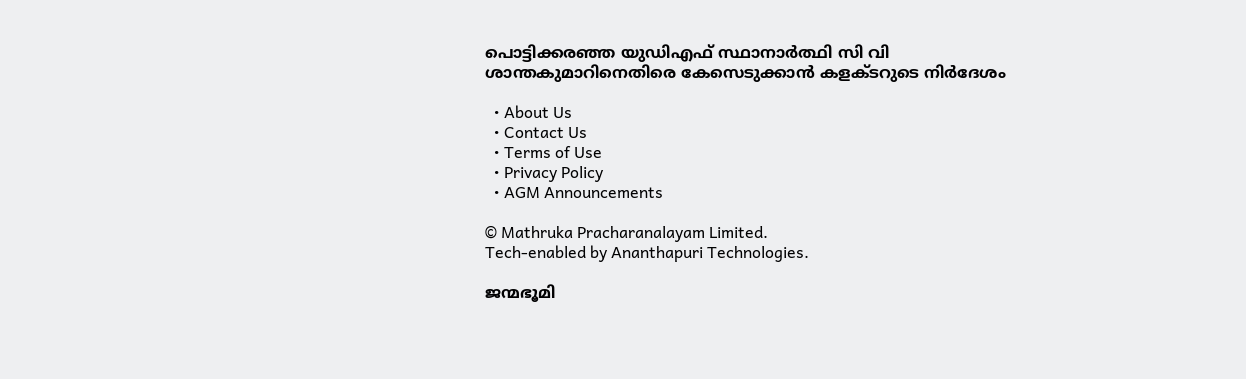പൊട്ടിക്കരഞ്ഞ യുഡിഎഫ് സ്ഥാനാര്‍ത്ഥി സി വി ശാന്തകുമാറിനെതിരെ കേസെടുക്കാന്‍ കളക്ടറുടെ നിര്‍ദേശം

  • About Us
  • Contact Us
  • Terms of Use
  • Privacy Policy
  • AGM Announcements

© Mathruka Pracharanalayam Limited.
Tech-enabled by Ananthapuri Technologies.

ജന്മഭൂമി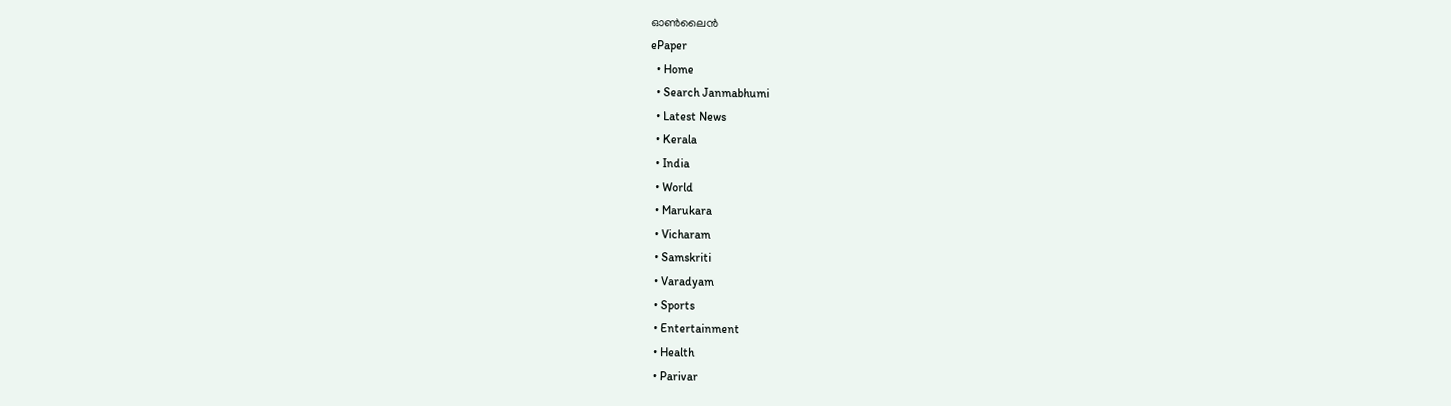ഓണ്‍ലൈന്‍
ePaper
  • Home
  • Search Janmabhumi
  • Latest News
  • Kerala
  • India
  • World
  • Marukara
  • Vicharam
  • Samskriti
  • Varadyam
  • Sports
  • Entertainment
  • Health
  • Parivar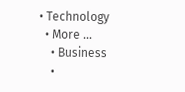• Technology
  • More …
    • Business
    •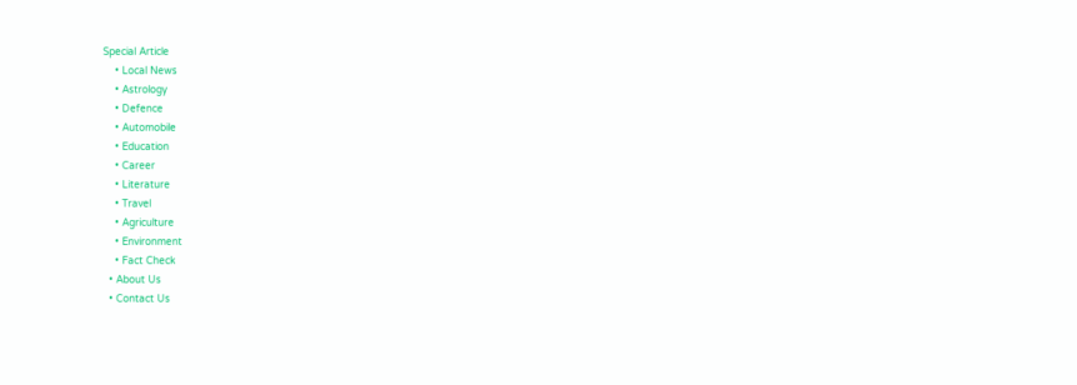Special Article
    • Local News
    • Astrology
    • Defence
    • Automobile
    • Education
    • Career
    • Literature
    • Travel
    • Agriculture
    • Environment
    • Fact Check
  • About Us
  • Contact Us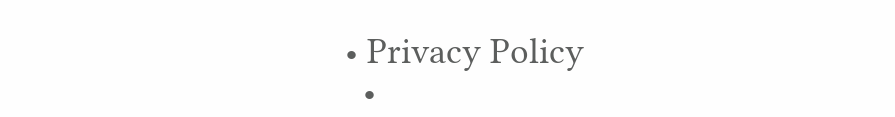• Privacy Policy
  •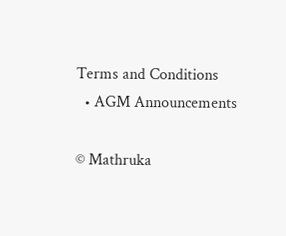Terms and Conditions
  • AGM Announcements

© Mathruka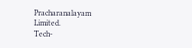Pracharanalayam Limited.
Tech-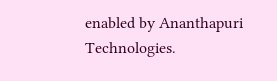enabled by Ananthapuri Technologies.